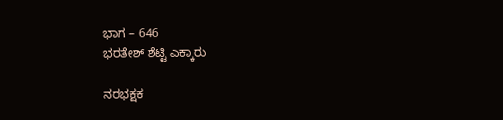ಭಾಗ – 646
ಭರತೇಶ್ ಶೆಟ್ಟಿ ಎಕ್ಕಾರು

ನರಭಕ್ಷಕ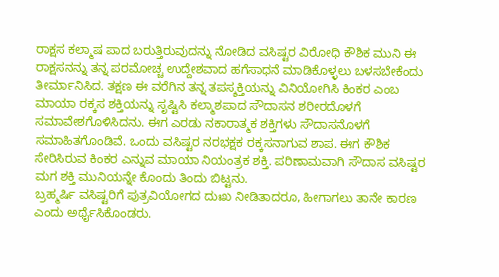ರಾಕ್ಷಸ ಕಲ್ಮಾಷ ಪಾದ ಬರುತ್ತಿರುವುದನ್ನು ನೋಡಿದ ವಸಿಷ್ಟರ ವಿರೋಧಿ ಕೌಶಿಕ ಮುನಿ ಈ ರಾಕ್ಷಸನನ್ನು ತನ್ನ ಪರಮೋಚ್ಚ ಉದ್ದೇಶವಾದ ಹಗೆಸಾಧನೆ ಮಾಡಿಕೊಳ್ಳಲು ಬಳಸಬೇಕೆಂದು ತೀರ್ಮಾನಿಸಿದ. ತಕ್ಷಣ ಈ ವರೆಗಿನ ತನ್ನ ತಪಸ್ಶಕ್ತಿಯನ್ನು ವಿನಿಯೋಗಿಸಿ ಕಿಂಕರ ಎಂಬ ಮಾಯಾ ರಕ್ಕಸ ಶಕ್ತಿಯನ್ನು ಸೃಷ್ಟಿಸಿ ಕಲ್ಮಾಶಪಾದ ಸೌದಾಸನ ಶರೀರದೊಳಗೆ ಸಮಾವೇಶಗೊಳಿಸಿದನು. ಈಗ ಎರಡು ನಕಾರಾತ್ಮಕ ಶಕ್ತಿಗಳು ಸೌದಾಸನೊಳಗೆ ಸಮಾಹಿತಗೊಂಡಿವೆ. ಒಂದು ವಸಿಷ್ಟರ ನರಭಕ್ಷಕ ರಕ್ಕಸನಾಗುವ ಶಾಪ. ಈಗ ಕೌಶಿಕ ಸೇರಿಸಿರುವ ಕಿಂಕರ ಎನ್ನುವ ಮಾಯಾ ನಿಯಂತ್ರಕ ಶಕ್ತಿ. ಪರಿಣಾಮವಾಗಿ ಸೌದಾಸ ವಸಿಷ್ಟರ ಮಗ ಶಕ್ತಿ ಮುನಿಯನ್ನೇ ಕೊಂದು ತಿಂದು ಬಿಟ್ಟನು.
ಬ್ರಹ್ಮರ್ಷಿ ವಸಿಷ್ಟರಿಗೆ ಪುತ್ರವಿಯೋಗದ ದುಃಖ ನೀಡಿತಾದರೂ, ಹೀಗಾಗಲು ತಾನೇ ಕಾರಣ ಎಂದು ಅರ್ಥೈಸಿಕೊಂಡರು.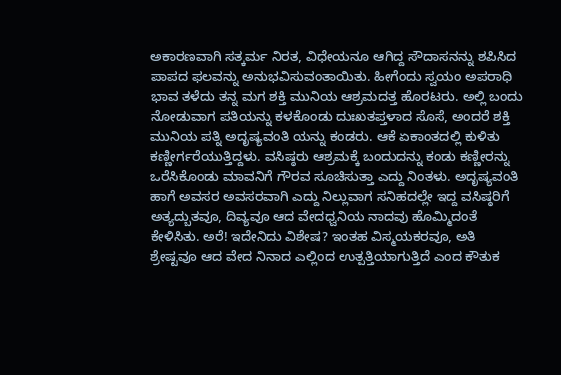ಅಕಾರಣವಾಗಿ ಸತ್ಕರ್ಮ ನಿರತ, ವಿಧೇಯನೂ ಆಗಿದ್ದ ಸೌದಾಸನನ್ನು ಶಪಿಸಿದ ಪಾಪದ ಫಲವನ್ನು ಅನುಭವಿಸುವಂತಾಯಿತು. ಹೀಗೆಂದು ಸ್ವಯಂ ಅಪರಾಧಿ ಭಾವ ತಳೆದು ತನ್ನ ಮಗ ಶಕ್ತಿ ಮುನಿಯ ಆಶ್ರಮದತ್ತ ಹೊರಟರು. ಅಲ್ಲಿ ಬಂದು ನೋಡುವಾಗ ಪತಿಯನ್ನು ಕಳಕೊಂಡು ದುಃಖತಪ್ತಳಾದ ಸೊಸೆ, ಅಂದರೆ ಶಕ್ತಿ ಮುನಿಯ ಪತ್ನಿ ಅದೃಷ್ಯವಂತಿ ಯನ್ನು ಕಂಡರು. ಆಕೆ ಏಕಾಂತದಲ್ಲಿ ಕುಳಿತು ಕಣ್ಣೀರ್ಗರೆಯುತ್ತಿದ್ದಳು. ವಸಿಷ್ಠರು ಆಶ್ರಮಕ್ಕೆ ಬಂದುದನ್ನು ಕಂಡು ಕಣ್ಣೀರನ್ನು ಒರೆಸಿಕೊಂಡು ಮಾವನಿಗೆ ಗೌರವ ಸೂಚಿಸುತ್ತಾ ಎದ್ದು ನಿಂತಳು. ಅದೃಷ್ಯವಂತಿ ಹಾಗೆ ಅವಸರ ಅವಸರವಾಗಿ ಎದ್ದು ನಿಲ್ಲುವಾಗ ಸನಿಹದಲ್ಲೇ ಇದ್ದ ವಸಿಷ್ಠರಿಗೆ ಅತ್ಯದ್ಬುತವೂ, ದಿವ್ಯವೂ ಆದ ವೇದಧ್ವನಿಯ ನಾದವು ಹೊಮ್ಮಿದಂತೆ ಕೇಳಿಸಿತು. ಅರೆ! ಇದೇನಿದು ವಿಶೇಷ? ಇಂತಹ ವಿಸ್ಮಯಕರವೂ, ಅತಿ ಶ್ರೇಷ್ಟವೂ ಆದ ವೇದ ನಿನಾದ ಎಲ್ಲಿಂದ ಉತ್ಪತ್ತಿಯಾಗುತ್ತಿದೆ ಎಂದ ಕೌತುಕ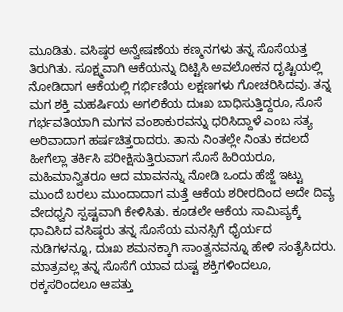ಮೂಡಿತು. ವಸಿಷ್ಠರ ಅನ್ವೇಷಣೆಯ ಕಣ್ಮನಗಳು ತನ್ನ ಸೊಸೆಯತ್ತ ತಿರುಗಿತು. ಸೂಕ್ಷ್ಮವಾಗಿ ಆಕೆಯನ್ನು ದಿಟ್ಟಿಸಿ ಅವಲೋಕನ ದೃಷ್ಟಿಯಲ್ಲಿ ನೋಡಿದಾಗ ಆಕೆಯಲ್ಲಿ ಗರ್ಭಿಣಿಯ ಲಕ್ಷಣಗಳು ಗೋಚರಿಸಿದವು. ತನ್ನ ಮಗ ಶಕ್ತಿ ಮಹರ್ಷಿಯ ಅಗಲಿಕೆಯ ದುಃಖ ಬಾಧಿಸುತ್ತಿದ್ದರೂ, ಸೊಸೆ ಗರ್ಭವತಿಯಾಗಿ ಮಗನ ವಂಶಾಕುರವನ್ನು ಧರಿಸಿದ್ದಾಳೆ ಎಂಬ ಸತ್ಯ ಅರಿವಾದಾಗ ಹರ್ಷಚಿತ್ತರಾದರು. ತಾನು ನಿಂತಲ್ಲೇ ನಿಂತು ಕದಲದೆ ಹೀಗೆಲ್ಲಾ ತರ್ಕಿಸಿ ಪರೀಕ್ಷಿಸುತ್ತಿರುವಾಗ ಸೊಸೆ ಹಿರಿಯರೂ, ಮಹಿಮಾನ್ವಿತರೂ ಆದ ಮಾವನನ್ನು ನೋಡಿ ಒಂದು ಹೆಜ್ಜೆ ಇಟ್ಟು ಮುಂದೆ ಬರಲು ಮುಂದಾದಾಗ ಮತ್ತೆ ಆಕೆಯ ಶರೀರದಿಂದ ಅದೇ ದಿವ್ಯ ವೇದಧ್ವನಿ ಸ್ಪಷ್ಟವಾಗಿ ಕೇಳಿಸಿತು. ಕೂಡಲೇ ಆಕೆಯ ಸಾಮಿಪ್ಯಕ್ಕೆ ಧಾವಿಸಿದ ವಸಿಷ್ಠರು ತನ್ನ ಸೊಸೆಯ ಮನಸ್ಸಿಗೆ ಧೈರ್ಯದ ನುಡಿಗಳನ್ನೂ, ದುಃಖ ಶಮನಕ್ಕಾಗಿ ಸಾಂತ್ವನವನ್ನೂ ಹೇಳಿ ಸಂತೈಸಿದರು. ಮಾತ್ರವಲ್ಲ ತನ್ನ ಸೊಸೆಗೆ ಯಾವ ದುಷ್ಟ ಶಕ್ತಿಗಳಿಂದಲೂ, ರಕ್ಕಸರಿಂದಲೂ ಆಪತ್ತು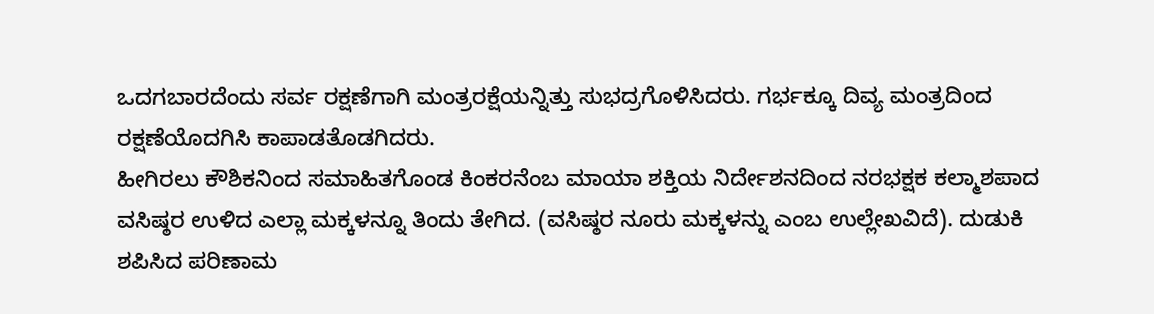ಒದಗಬಾರದೆಂದು ಸರ್ವ ರಕ್ಷಣೆಗಾಗಿ ಮಂತ್ರರಕ್ಷೆಯನ್ನಿತ್ತು ಸುಭದ್ರಗೊಳಿಸಿದರು. ಗರ್ಭಕ್ಕೂ ದಿವ್ಯ ಮಂತ್ರದಿಂದ ರಕ್ಷಣೆಯೊದಗಿಸಿ ಕಾಪಾಡತೊಡಗಿದರು.
ಹೀಗಿರಲು ಕೌಶಿಕನಿಂದ ಸಮಾಹಿತಗೊಂಡ ಕಿಂಕರನೆಂಬ ಮಾಯಾ ಶಕ್ತಿಯ ನಿರ್ದೇಶನದಿಂದ ನರಭಕ್ಷಕ ಕಲ್ಮಾಶಪಾದ ವಸಿಷ್ಠರ ಉಳಿದ ಎಲ್ಲಾ ಮಕ್ಕಳನ್ನೂ ತಿಂದು ತೇಗಿದ. (ವಸಿಷ್ಠರ ನೂರು ಮಕ್ಕಳನ್ನು ಎಂಬ ಉಲ್ಲೇಖವಿದೆ). ದುಡುಕಿ ಶಪಿಸಿದ ಪರಿಣಾಮ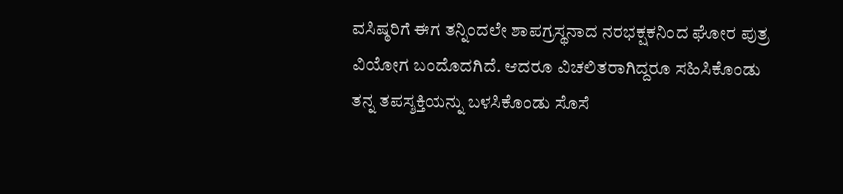ವಸಿಷ್ಠರಿಗೆ ಈಗ ತನ್ನಿಂದಲೇ ಶಾಪಗ್ರಸ್ಥನಾದ ನರಭಕ್ಷಕನಿಂದ ಘೋರ ಪುತ್ರ ವಿಯೋಗ ಬಂದೊದಗಿದೆ. ಆದರೂ ವಿಚಲಿತರಾಗಿದ್ದರೂ ಸಹಿಸಿಕೊಂಡು ತನ್ನ ತಪಸ್ಶಕ್ತಿಯನ್ನು ಬಳಸಿಕೊಂಡು ಸೊಸೆ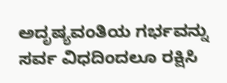ಅದೃಷ್ಯವಂತಿಯ ಗರ್ಭವನ್ನು ಸರ್ವ ವಿಧದಿಂದಲೂ ರಕ್ಷಿಸಿ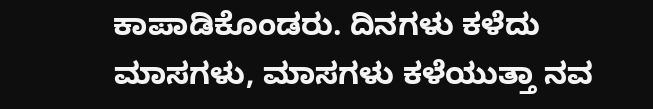ಕಾಪಾಡಿಕೊಂಡರು. ದಿನಗಳು ಕಳೆದು ಮಾಸಗಳು, ಮಾಸಗಳು ಕಳೆಯುತ್ತಾ ನವ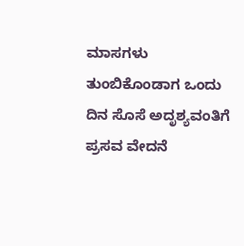ಮಾಸಗಳು ತುಂಬಿಕೊಂಡಾಗ ಒಂದು ದಿನ ಸೊಸೆ ಅದೃಶ್ಯವಂತಿಗೆ ಪ್ರಸವ ವೇದನೆ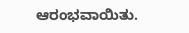ಆರಂಭವಾಯಿತು.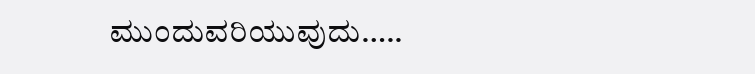ಮುಂದುವರಿಯುವುದು…..